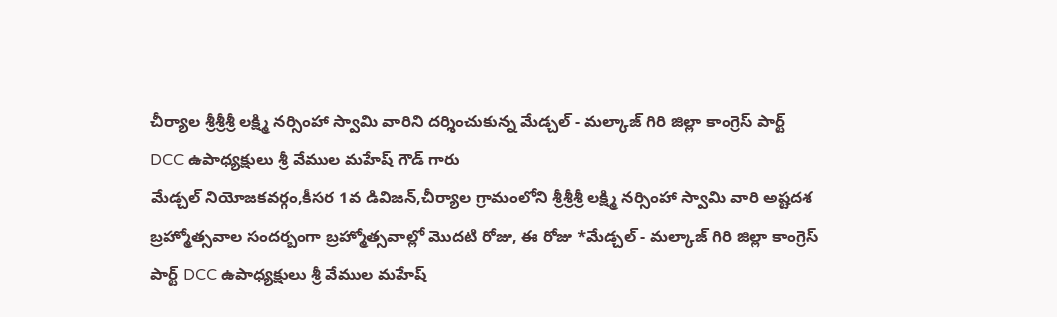చీర్యాల శ్రీశ్రీశ్రీ లక్ష్మి నర్సింహా స్వామి వారిని దర్శించుకున్న మేడ్చల్ - మల్కాజ్ గిరి జిల్లా కాంగ్రెస్ పార్ట్ DCC ఉపాధ్యక్షులు శ్రీ వేముల మహేష్ గౌడ్ గారు
మేడ్చల్ నియోజకవర్గం,కీసర 1వ డివిజన్,చీర్యాల గ్రామంలోని శ్రీశ్రీశ్రీ లక్ష్మి నర్సింహా స్వామి వారి అష్టదశ బ్రహ్మోత్సవాల సందర్బంగా బ్రహ్మోత్సవాల్లో మొదటి రోజు, ఈ రోజు *మేడ్చల్ - మల్కాజ్ గిరి జిల్లా కాంగ్రెస్ పార్ట్ DCC ఉపాధ్యక్షులు శ్రీ వేముల మహేష్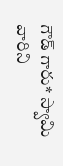గౌడ్ గారు* స్వామి వారిని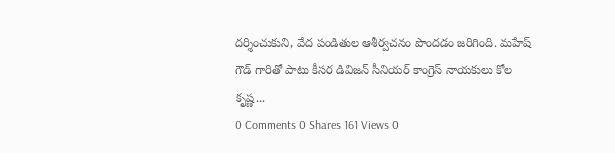దర్శించుకుని, వేద పండితుల ఆశీర్వచనం పొందడం జరిగింది. మహేష్ గౌడ్ గారితో పాటు కీసర డివిజన్ సీనియర్ కాంగ్రెస్ నాయకులు కోల కృష్ణ...
0 Comments 0 Shares 161 Views 0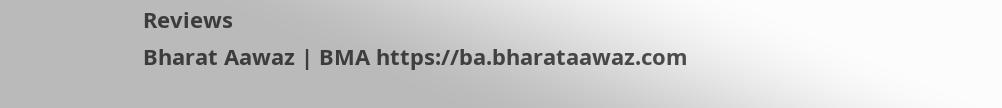Reviews
Bharat Aawaz | BMA https://ba.bharataawaz.com